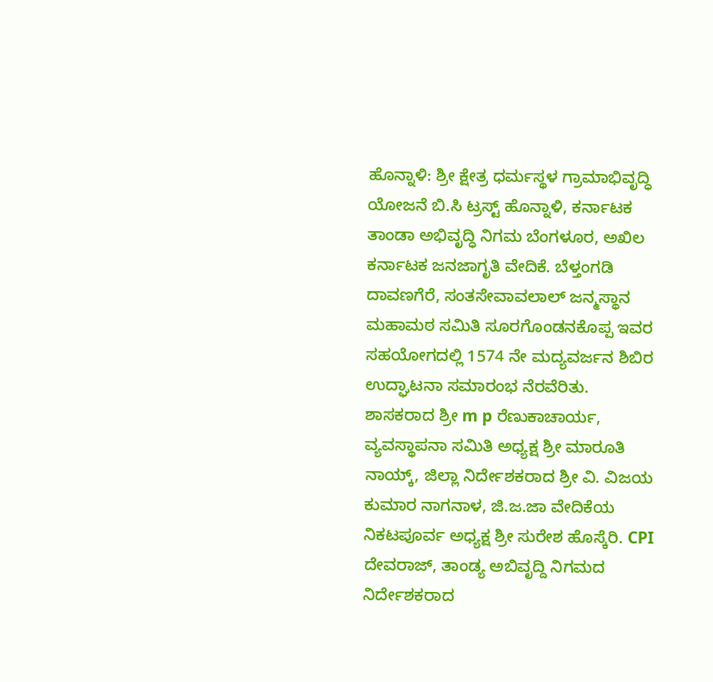ಹೊನ್ನಾಳಿ: ಶ್ರೀ ಕ್ಷೇತ್ರ ಧರ್ಮಸ್ಥಳ ಗ್ರಾಮಾಭಿವೃದ್ಧಿ ಯೋಜನೆ ಬಿ.ಸಿ ಟ್ರಸ್ಟ್ ಹೊನ್ನಾಳಿ, ಕರ್ನಾಟಕ ತಾಂಡಾ ಅಭಿವೃದ್ಧಿ ನಿಗಮ ಬೆಂಗಳೂರ, ಅಖಿಲ ಕರ್ನಾಟಕ ಜನಜಾಗೃತಿ ವೇದಿಕೆ. ಬೆಳ್ತಂಗಡಿ ದಾವಣಗೆರೆ, ಸಂತಸೇವಾವಲಾಲ್ ಜನ್ಮಸ್ಥಾನ ಮಹಾಮಠ ಸಮಿತಿ ಸೂರಗೊಂಡನಕೊಪ್ಪ ಇವರ ಸಹಯೋಗದಲ್ಲಿ 1574 ನೇ ಮದ್ಯವರ್ಜನ ಶಿಬಿರ ಉದ್ಘಾಟನಾ ಸಮಾರಂಭ ನೆರವೆರಿತು. ಶಾಸಕರಾದ ಶ್ರೀ m p ರೆಣುಕಾಚಾರ್ಯ, ವ್ಯವಸ್ಥಾಪನಾ ಸಮಿತಿ ಅಧ್ಯಕ್ಷ ಶ್ರೀ ಮಾರೂತಿ ನಾಯ್ಕ್, ಜಿಲ್ಲಾ ನಿರ್ದೇಶಕರಾದ ಶ್ರೀ ವಿ. ವಿಜಯ ಕುಮಾರ ನಾಗನಾಳ, ಜಿ.ಜ.ಜಾ ವೇದಿಕೆಯ ನಿಕಟಪೂರ್ವ ಅಧ್ಯಕ್ಷ ಶ್ರೀ ಸುರೇಶ ಹೊಸ್ಕೆರಿ. CPI ದೇವರಾಜ್, ತಾಂಡ್ಯ ಅಬಿವೃದ್ದಿ ನಿಗಮದ ನಿರ್ದೇಶಕರಾದ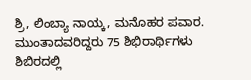ಶ್ರಿ, ಲಿಂಬ್ಯಾ ನಾಯ್ಕ, ಮನೊಹರ ಪವಾರ. ಮುಂತಾದವರಿದ್ದರು 75 ಶಿಭಿರಾರ್ಥಿಗಳು ಶಿಬಿರದಲ್ಲಿ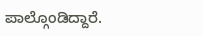ಪಾಲ್ಗೊಂಡಿದ್ದಾರೆ.